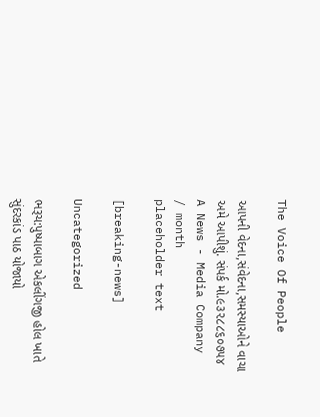The Voice Of People

આપની વેદના,સંવેદના,સમસ્યાઓને વાચા અમે આપીશું. સંપર્ક મો.૯૩૨૮૮૬૦૭૫૪
A News - Media Company
/ month
placeholder text

[breaking-news]

Uncategorized

ભરૂચ:પુષ્પાબાગ એકલીંગજી હોલ ખાતે સુંદરકાંડ પાઠ યોજાયો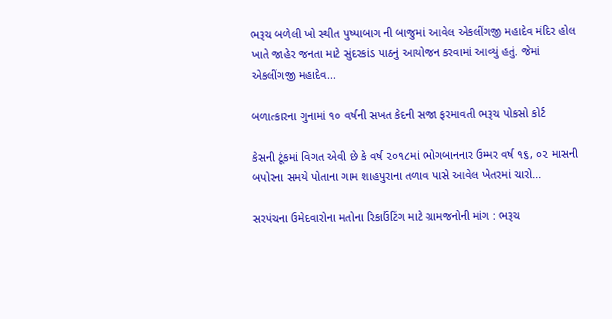ભરૂચ બળેલી ખો સ્થીત પુષ્પાબાગ ની બાજુમાં આવેલ એકલીંગજી મહાદેવ મંદિર હોલ ખાતે જાહેર જનતા માટે સુંદરકાંડ પાઠનું આયોજન કરવામાં આવ્યું હતું. જેમાં એકલીંગજી મહાદેવ...

બળાત્કારના ગુનામાં ૧૦ વર્ષની સખત કેદની સજા ફરમાવતી ભરૂચ પોકસો કોર્ટ

કેસની ટૂંકમાં વિગત એવી છે કે વર્ષ ૨૦૧૮માં ભોગબાનનાર ઉમ્મર વર્ષ ૧૬, ૦૨ માસની બપોરના સમયે પોતાના ગામ શાહપુરાના તળાવ પાસે આવેલ ખેતરમાં ચારો...

સરપંચના ઉમેદવારોના મતોના રિકાઉંટિંગ માટે ગ્રામજનોની માંગ : ભરૂચ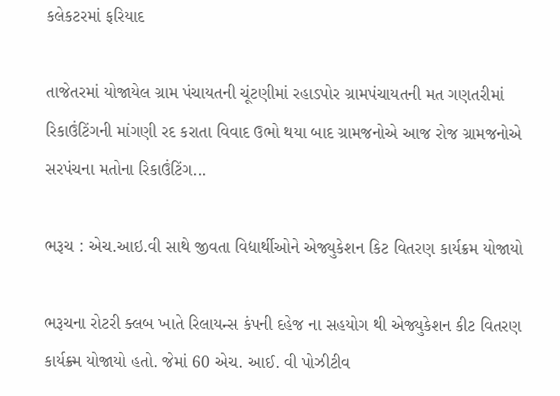કલેકટરમાં ફરિયાદ

તાજેતરમાં યોજાયેલ ગ્રામ પંચાયતની ચૂંટણીમાં રહાડપોર ગ્રામપંચાયતની મત ગણતરીમાં રિકાઉંટિંગની માંગણી રદ કરાતા વિવાદ ઉભો થયા બાદ ગ્રામજનોએ આજ રોજ ગ્રામજનોએ સરપંચના મતોના રિકાઉંટિંગ...

ભરૂચ : એચ.આઇ.વી સાથે જીવતા વિદ્યાર્થીઓને એજ્યુકેશન કિટ વિતરણ કાર્યક્રમ યોજાયો

ભરૂચના રોટરી ક્લબ ખાતે રિલાયન્સ કંપની દહેજ ના સહયોગ થી એજ્યુકેશન કીટ વિતરણ કાર્યક્ર્મ યોજાયો હતો. જેમાં 60 એચ. આઈ. વી પોઝીટીવ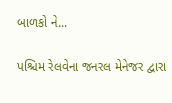બાળકો ને...

પશ્ચિમ રેલવેના જનરલ મેનેજર દ્વારા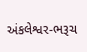અંકલેશ્વર-ભરૂચ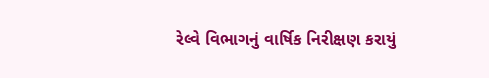રેલ્વે વિભાગનું વાર્ષિક નિરીક્ષણ કરાયું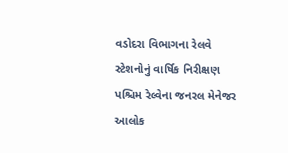વડોદરા વિભાગના રેલવે સ્ટેશનોનું વાર્ષિક નિરીક્ષણ પશ્ચિમ રેલ્વેના જનરલ મેનેજર આલોક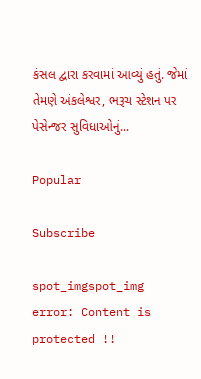કંસલ દ્વારા કરવામાં આવ્યું હતું. જેમાં તેમણે અંકલેશ્વર, ભરૂચ સ્ટેશન પર પેસેન્જર સુવિધાઓનું...

Popular

Subscribe

spot_imgspot_img
error: Content is protected !!